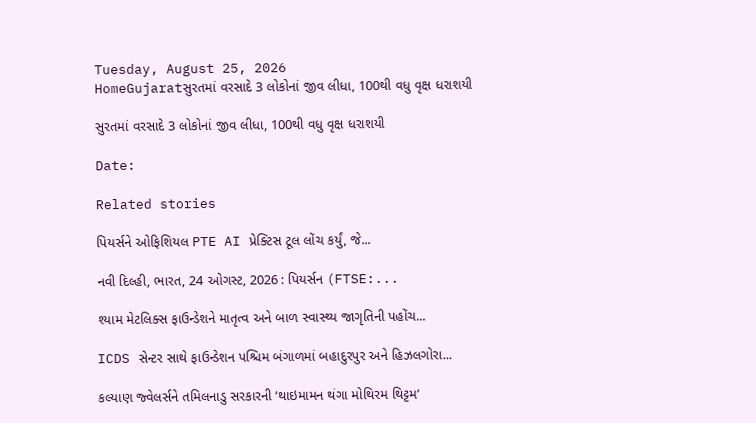Tuesday, August 25, 2026
HomeGujaratસુરતમાં વરસાદે 3 લોકોનાં જીવ લીધા, 100થી વધુ વૃક્ષ ધરાશયી

સુરતમાં વરસાદે 3 લોકોનાં જીવ લીધા, 100થી વધુ વૃક્ષ ધરાશયી

Date:

Related stories

પિયર્સને ઓફિશિયલ PTE AI પ્રેક્ટિસ ટૂલ લોંચ કર્યું, જે...

નવી દિલ્હી, ભારત, 24 ઓગસ્ટ, 2026 : પિયર્સન (FTSE:...

શ્યામ મેટલિક્સ ફાઉન્ડેશને માતૃત્વ અને બાળ સ્વાસ્થ્ય જાગૃતિની પહોંચ...

ICDS સેન્ટર સાથે ફાઉન્ડેશન પશ્ચિમ બંગાળમાં બહાદુરપુર અને હિઝલગોરા...

કલ્યાણ જ્વેલર્સને તમિલનાડુ સરકારની ‘થાઇમામન થંગા મોથિરમ થિટ્ટમ’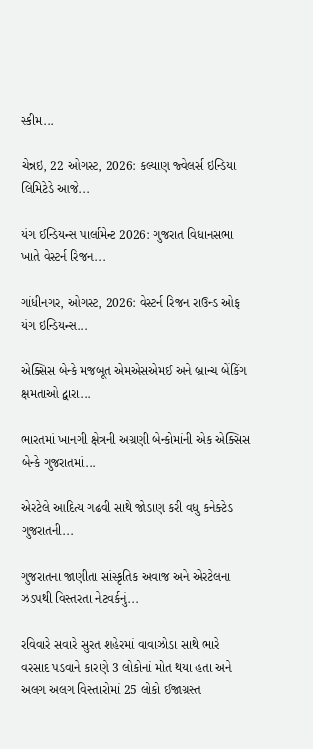સ્કીમ...

ચેન્નઇ, 22 ઓગસ્ટ, 2026: કલ્યાણ જ્વેલર્સ ઇન્ડિયા લિમિટેડે આજે...

યંગ ઈન્ડિયન્સ પાર્લામેન્ટ 2026: ગુજરાત વિધાનસભા ખાતે વેસ્ટર્ન રિજન...

ગાંધીનગર, ઓગસ્ટ, 2026: વેસ્ટર્ન રિજન રાઉન્ડ ઓફ યંગ ઇન્ડિયન્સ...

એક્સિસ બેન્કે મજબૂત એમએસએમઈ અને બ્રાન્ચ બેંકિંગ ક્ષમતાઓ દ્વારા...

ભારતમાં ખાનગી ક્ષેત્રની અગ્રણી બેન્કોમાંની એક એક્સિસ બેન્કે ગુજરાતમાં...

એરટેલે આદિત્ય ગઢવી સાથે જોડાણ કરી વધુ કનેક્ટેડ ગુજરાતની...

ગુજરાતના જાણીતા સાંસ્કૃતિક અવાજ અને એરટેલના ઝડપથી વિસ્તરતા નેટવર્કનું...

રવિવારે સવારે સુરત શહેરમાં વાવાઝોડા સાથે ભારે વરસાદ પડવાને કારણે 3 લોકોનાં મોત થયા હતા અને અલગ અલગ વિસ્તારોમાં 25 લોકો ઈજાગ્રસ્ત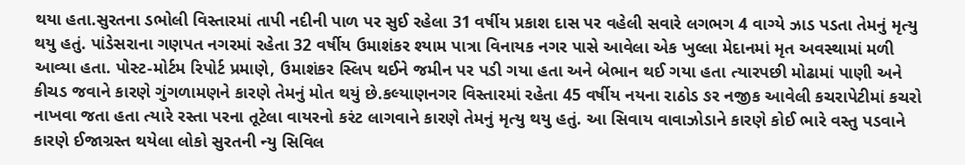થયા હતા.સુરતના ડભોલી વિસ્તારમાં તાપી નદીની પાળ પર સુઈ રહેલા 31 વર્ષીય પ્રકાશ દાસ પર વહેલી સવારે લગભગ 4 વાગ્યે ઝાડ પડતા તેમનું મૃત્યુ થયુ હતું. પાંડેસરાના ગણપત નગરમાં રહેતા 32 વર્ષીય ઉમાશંકર શ્યામ પાત્રા વિનાયક નગર પાસે આવેલા એક ખુલ્લા મેદાનમાં મૃત અવસ્થામાં મળી આવ્યા હતા. પોસ્ટ-મોર્ટમ રિપોર્ટ પ્રમાણે, ઉમાશંકર સ્લિપ થઈને જમીન પર પડી ગયા હતા અને બેભાન થઈ ગયા હતા ત્યારપછી મોઢામાં પાણી અને કીચડ જવાને કારણે ગુંગળામણને કારણે તેમનું મોત થયું છે.કલ્યાણનગર વિસ્તારમાં રહેતા 45 વર્ષીય નયના રાઠોડ ઙર નજીક આવેલી કચરાપેટીમાં કચરો નાખવા જતા હતા ત્યારે રસ્તા પરના તૂટેલા વાયરનો કરંટ લાગવાને કારણે તેમનું મૃત્યુ થયુ હતું. આ સિવાય વાવાઝોડાને કારણે કોઈ ભારે વસ્તુ પડવાને કારણે ઈજાગ્રસ્ત થયેલા લોકો સુરતની ન્યુ સિવિલ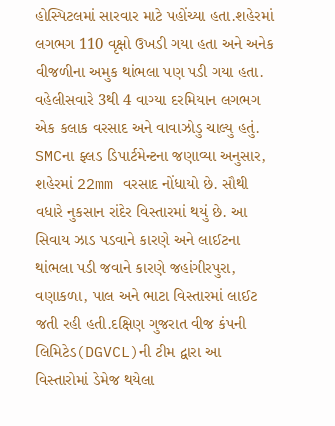હોસ્પિટલમાં સારવાર માટે પહોંચ્યા હતા.શહેરમાં લગભગ 110 વૃક્ષો ઉખડી ગયા હતા અને અનેક વીજળીના અમુક થાંભલા પણ પડી ગયા હતા. વહેલીસવારે 3થી 4 વાગ્યા દરમિયાન લગભગ એક કલાક વરસાદ અને વાવાઝોડુ ચાલ્યુ હતું. SMCના ફ્લડ ડિપાર્ટમેન્ટના જણાવ્યા અનુસાર, શહેરમાં 22mm વરસાદ નોંધાયો છે. સૌથી વધારે નુકસાન રાંદેર વિસ્તારમાં થયું છે. આ સિવાય ઝાડ પડવાને કારણે અને લાઈટના થાંભલા પડી જવાને કારણે જહાંગીરપુરા, વણાકળા, પાલ અને ભાટા વિસ્તારમાં લાઈટ જતી રહી હતી.દક્ષિણ ગુજરાત વીજ કંપની લિમિટેડ(DGVCL)ની ટીમ દ્વારા આ વિસ્તારોમાં ડેમેજ થયેલા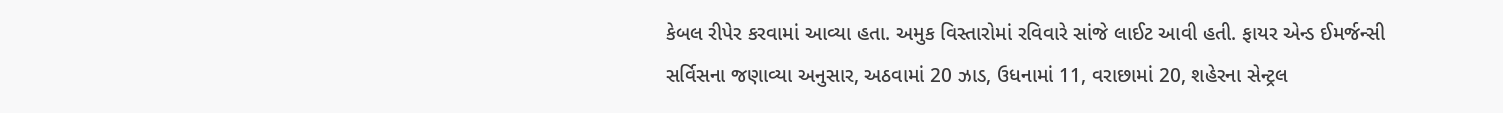કેબલ રીપેર કરવામાં આવ્યા હતા. અમુક વિસ્તારોમાં રવિવારે સાંજે લાઈટ આવી હતી. ફાયર એન્ડ ઈમર્જન્સી સર્વિસના જણાવ્યા અનુસાર, અઠવામાં 20 ઝાડ, ઉધનામાં 11, વરાછામાં 20, શહેરના સેન્ટ્રલ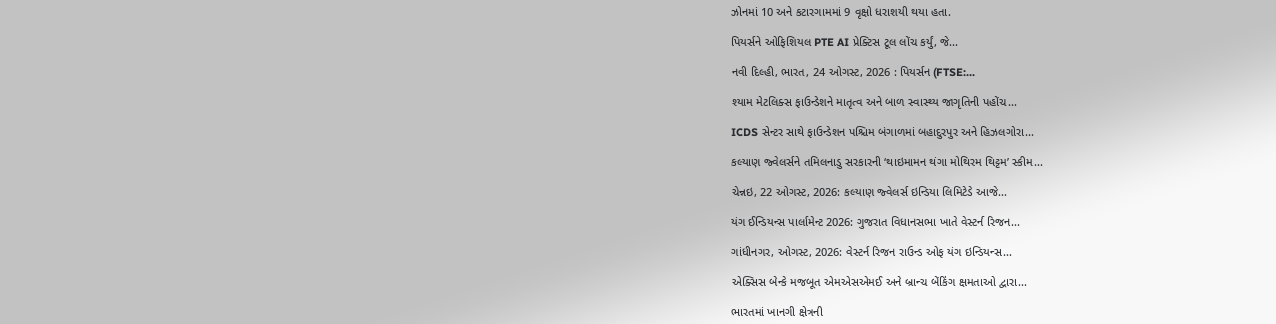ઝોનમાં 10 અને કટારગામમાં 9 વૃક્ષો ધરાશયી થયા હતા.

પિયર્સને ઓફિશિયલ PTE AI પ્રેક્ટિસ ટૂલ લોંચ કર્યું, જે...

નવી દિલ્હી, ભારત, 24 ઓગસ્ટ, 2026 : પિયર્સન (FTSE:...

શ્યામ મેટલિક્સ ફાઉન્ડેશને માતૃત્વ અને બાળ સ્વાસ્થ્ય જાગૃતિની પહોંચ...

ICDS સેન્ટર સાથે ફાઉન્ડેશન પશ્ચિમ બંગાળમાં બહાદુરપુર અને હિઝલગોરા...

કલ્યાણ જ્વેલર્સને તમિલનાડુ સરકારની ‘થાઇમામન થંગા મોથિરમ થિટ્ટમ’ સ્કીમ...

ચેન્નઇ, 22 ઓગસ્ટ, 2026: કલ્યાણ જ્વેલર્સ ઇન્ડિયા લિમિટેડે આજે...

યંગ ઈન્ડિયન્સ પાર્લામેન્ટ 2026: ગુજરાત વિધાનસભા ખાતે વેસ્ટર્ન રિજન...

ગાંધીનગર, ઓગસ્ટ, 2026: વેસ્ટર્ન રિજન રાઉન્ડ ઓફ યંગ ઇન્ડિયન્સ...

એક્સિસ બેન્કે મજબૂત એમએસએમઈ અને બ્રાન્ચ બેંકિંગ ક્ષમતાઓ દ્વારા...

ભારતમાં ખાનગી ક્ષેત્રની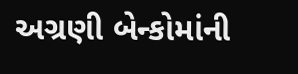અગ્રણી બેન્કોમાંની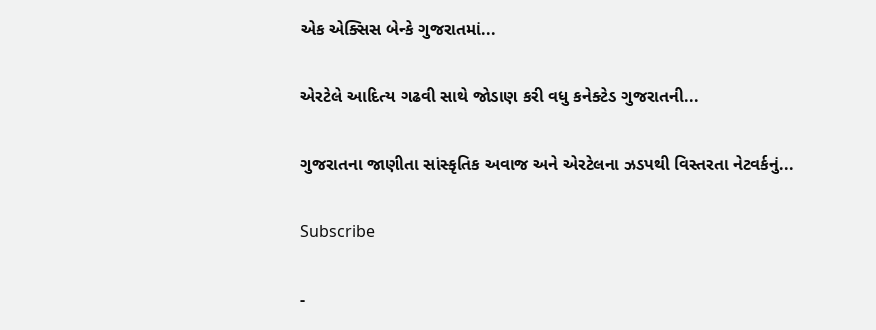એક એક્સિસ બેન્કે ગુજરાતમાં...

એરટેલે આદિત્ય ગઢવી સાથે જોડાણ કરી વધુ કનેક્ટેડ ગુજરાતની...

ગુજરાતના જાણીતા સાંસ્કૃતિક અવાજ અને એરટેલના ઝડપથી વિસ્તરતા નેટવર્કનું...

Subscribe

-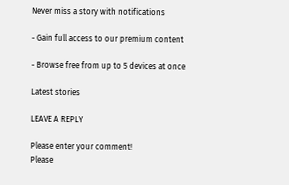Never miss a story with notifications

- Gain full access to our premium content

- Browse free from up to 5 devices at once

Latest stories

LEAVE A REPLY

Please enter your comment!
Please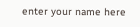enter your name here